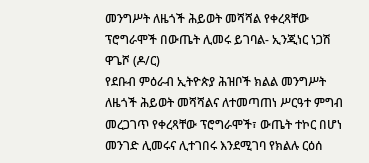መንግሥት ለዜጎች ሕይወት መሻሻል የቀረጻቸው ፕሮግራሞች በውጤት ሊመሩ ይገባል- ኢንጂነር ነጋሽ ዋጌሾ (ዶ/ር)
የደቡብ ምዕራብ ኢትዮጵያ ሕዝቦች ክልል መንግሥት ለዜጎች ሕይወት መሻሻልና ለተመጣጠነ ሥርዓተ ምግብ መረጋገጥ የቀረጻቸው ፕሮግራሞች፣ ውጤት ተኮር በሆነ መንገድ ሊመሩና ሊተገበሩ እንደሚገባ የክልሉ ርዕሰ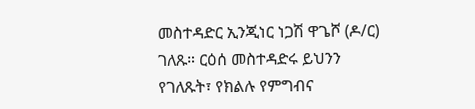መስተዳድር ኢንጂነር ነጋሽ ዋጌሾ (ዶ/ር) ገለጹ። ርዕሰ መስተዳድሩ ይህንን የገለጹት፣ የክልሉ የምግብና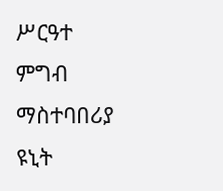ሥርዓተ ምግብ ማስተባበሪያ ዩኒት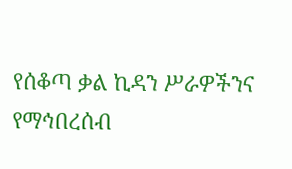የሰቆጣ ቃል ኪዳን ሥራዎችንና የማኅበረሰብ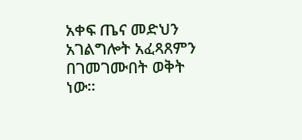አቀፍ ጤና መድህን አገልግሎት አፈጻጸምን በገመገሙበት ወቅት ነው።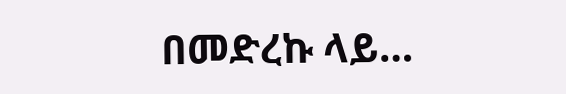በመድረኩ ላይ…